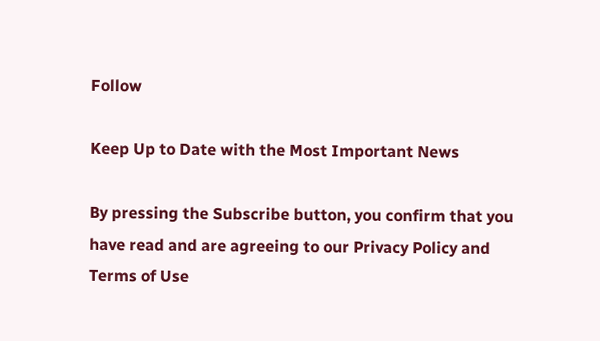Follow

Keep Up to Date with the Most Important News

By pressing the Subscribe button, you confirm that you have read and are agreeing to our Privacy Policy and Terms of Use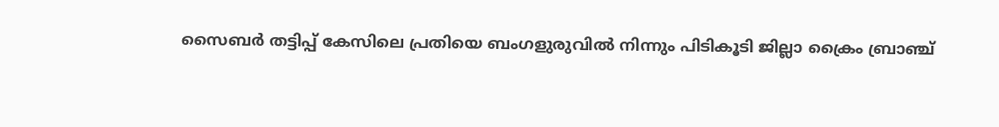സൈബര്‍ തട്ടിപ്പ് കേസിലെ പ്രതിയെ ബംഗളുരുവിൽ നിന്നും പിടികൂടി ജില്ലാ ക്രൈം ബ്രാഞ്ച്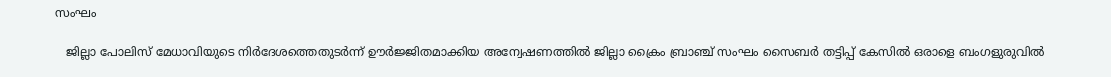സംഘം

   ജില്ലാ പോലിസ്‌ മേധാവിയുടെ നിർദേശത്തെതുടർന്ന് ഊർജ്ജിതമാക്കിയ അന്വേഷണത്തിൽ ജില്ലാ ക്രൈം ബ്രാഞ്ച് സംഘം സൈബര്‍ തട്ടിപ്പ് കേസില്‍ ഒരാളെ ബംഗളുരുവിൽ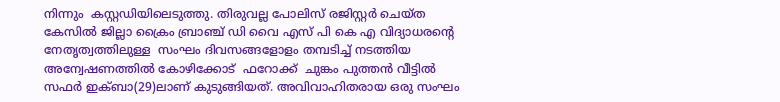നിന്നും  കസ്റ്റഡിയിലെടുത്തു. തിരുവല്ല പോലിസ്‌ രജിസ്റ്റര്‍ ചെയ്ത കേസില്‍ ജില്ലാ ക്രൈം ബ്രാഞ്ച് ഡി വൈ എസ് പി കെ എ വിദ്യാധരന്റെ നേതൃത്വത്തിലുള്ള  സംഘം ദിവസങ്ങളോളം തമ്പടിച്ച് നടത്തിയ അന്വേഷണത്തിൽ കോഴിക്കോട്  ഫറോക്ക്  ചുങ്കം പുത്തന്‍ വീട്ടില്‍   സഫര്‍ ഇക്ബാ(29)ലാണ് കുടുങ്ങിയത്. അവിവാഹിതരായ ഒരു സംഘം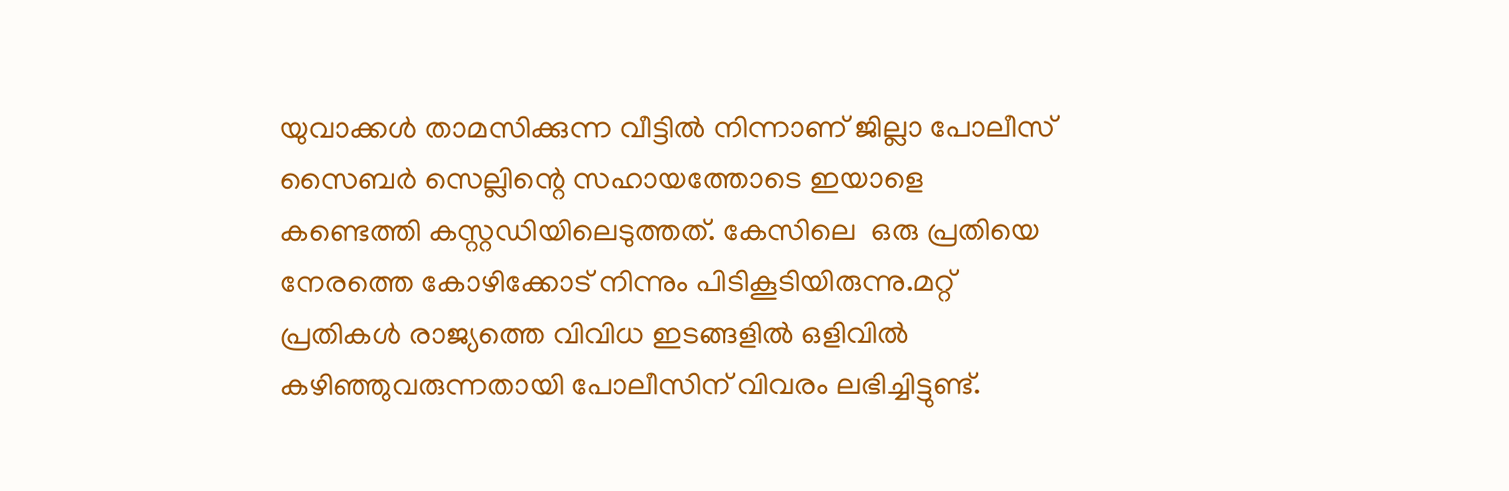യുവാക്കൾ താമസിക്കുന്ന വീട്ടിൽ നിന്നാണ് ജില്ലാ പോലീസ് സൈബർ സെല്ലിന്റെ സഹായത്തോടെ ഇയാളെ കണ്ടെത്തി കസ്റ്റഡിയിലെടുത്തത്. കേസിലെ  ഒരു പ്രതിയെ നേരത്തെ കോഴിക്കോട് നിന്നും പിടികൂടിയിരുന്നു.മറ്റ് പ്രതികൾ രാജ്യത്തെ വിവിധ ഇടങ്ങളിൽ ഒളിവിൽ കഴിഞ്ഞുവരുന്നതായി പോലീസിന് വിവരം ലഭിച്ചിട്ടുണ്ട്.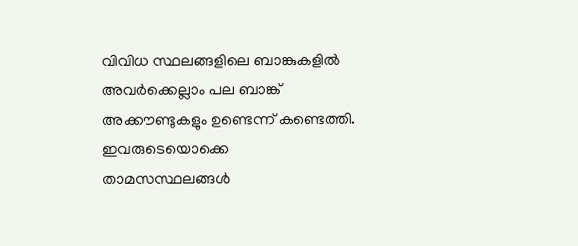വിവിധ സ്ഥലങ്ങളിലെ ബാങ്കുകളിൽ അവർക്കെല്ലാം പല ബാങ്ക് അക്കൗണ്ടുകളും ഉണ്ടെന്ന് കണ്ടെത്തി. ഇവരുടെയൊക്കെ താമസസ്ഥലങ്ങൾ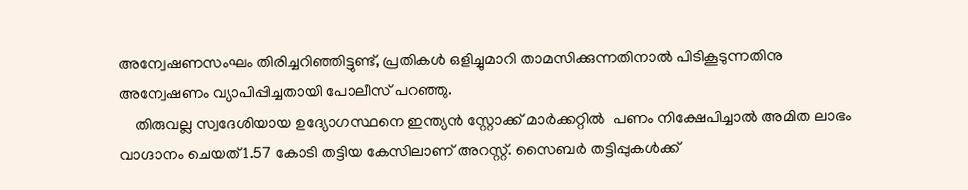അന്വേഷണസംഘം തിരിച്ചറിഞ്ഞിട്ടുണ്ട്, പ്രതികൾ ഒളിച്ചുമാറി താമസിക്കുന്നതിനാൽ പിടികൂടുന്നതിനു അന്വേഷണം വ്യാപിപ്പിച്ചതായി പോലീസ് പറഞ്ഞു.
    തിരുവല്ല സ്വദേശിയായ ഉദ്യോഗസ്ഥനെ ഇന്ത്യന്‍ സ്റ്റോക്ക്‌ മാര്‍ക്കറ്റില്‍  പണം നിക്ഷേപിച്ചാല്‍ അമിത ലാഭം വാഗ്ദാനം ചെയത് 1.57 കോടി തട്ടിയ കേസിലാണ് അറസ്റ്റ്. സൈബര്‍ തട്ടിപ്പുകള്‍ക്ക്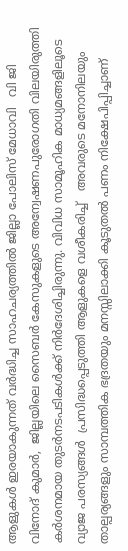ആളുകൾ ഇരയാകുന്നത് വർദ്ധിച്ച സാഹചര്യത്തില്‍ ജില്ലാ പോലിസ്‌ മേധാവി   വി ജി വിനോദ് കുമാര്‍,  ജില്ലയിലെ സൈബര്‍ കേസുകളുടെ അന്വേഷണപുരോഗതി വിലയിരുത്തി  കര്‍ശനമായ തുടര്‍നടപടികള്‍ക്ക് നിർദേശിച്ചിരുന്നു. വിവിധ സാമൂഹിക മാധ്യമങ്ങളിലൂടെ  വ്യാജ പരസ്യങ്ങള്‍  പ്രസിദ്ധപ്പെടുത്തി ആളുകളെ വശീകരിച്ച്   അവരുടെ മനോനിലയും താല്പര്യങ്ങളും സാമ്പത്തിക ഭദ്രതയും മനസ്സിലാക്കി കൂടുതല്‍ പണം നിക്ഷേപിപ്പിച്ചാണ്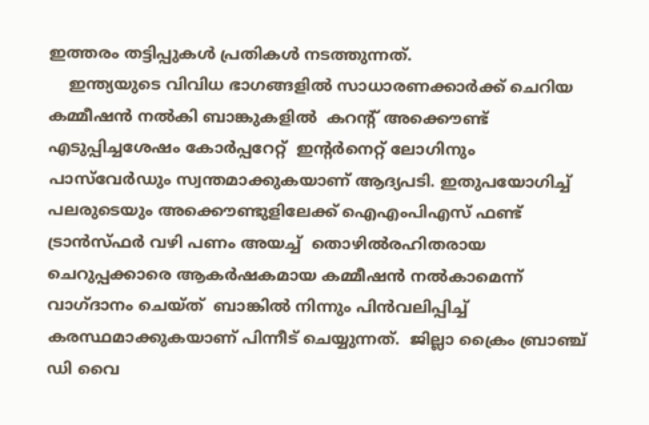ഇത്തരം തട്ടിപ്പുകള്‍ പ്രതികൾ നടത്തുന്നത്.
    ഇന്ത്യയുടെ വിവിധ ഭാഗങ്ങളില്‍ സാധാരണക്കാർക്ക് ചെറിയ കമ്മീഷന്‍ നല്‍കി ബാങ്കുകളില്‍  കറന്റ് അക്കൌണ്ട് എടുപ്പിച്ചശേഷം കോര്‍പ്പറേറ്റ്‌  ഇന്റര്‍നെറ്റ് ലോഗിനും പാസ്‌വേര്‍ഡും സ്വന്തമാക്കുകയാണ് ആദ്യപടി. ഇതുപയോഗിച്ച് പലരുടെയും അക്കൌണ്ടുളിലേക്ക് ഐഎംപിഎസ് ഫണ്ട് ട്രാന്‍സ്ഫര്‍ വഴി പണം അയച്ച്  തൊഴില്‍രഹിതരായ ചെറുപ്പക്കാരെ ആകര്‍ഷകമായ കമ്മീഷന്‍ നല്‍കാമെന്ന് വാഗ്ദാനം ചെയ്ത്  ബാങ്കില്‍ നിന്നും പിന്‍വലിപ്പിച്ച് കരസ്ഥമാക്കുകയാണ് പിന്നീട് ചെയ്യുന്നത്.  ജില്ലാ ക്രൈം ബ്രാഞ്ച് ഡി വൈ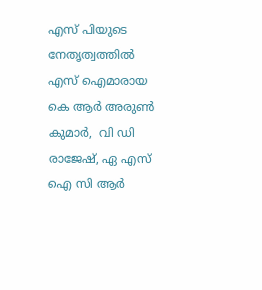എസ് പിയുടെ നേതൃത്വത്തില്‍ എസ് ഐമാരായ കെ ആർ അരുണ്‍ കുമാര്‍,  വി ഡി രാജേഷ്‌, ഏ എസ് ഐ സി ആർ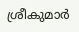ശ്രീകുമാര്‍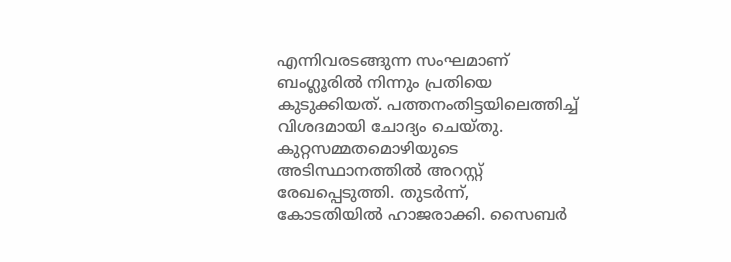എന്നിവരടങ്ങുന്ന സംഘമാണ് ബംഗ്ലൂരില്‍ നിന്നും പ്രതിയെ കുടുക്കിയത്. പത്തനംതിട്ടയിലെത്തിച്ച് വിശദമായി ചോദ്യം ചെയ്തു. കുറ്റസമ്മതമൊഴിയുടെ അടിസ്ഥാനത്തിൽ അറസ്റ്റ് രേഖപ്പെടുത്തി. തുടർന്ന്,  കോടതിയിൽ ഹാജരാക്കി. സൈബര്‍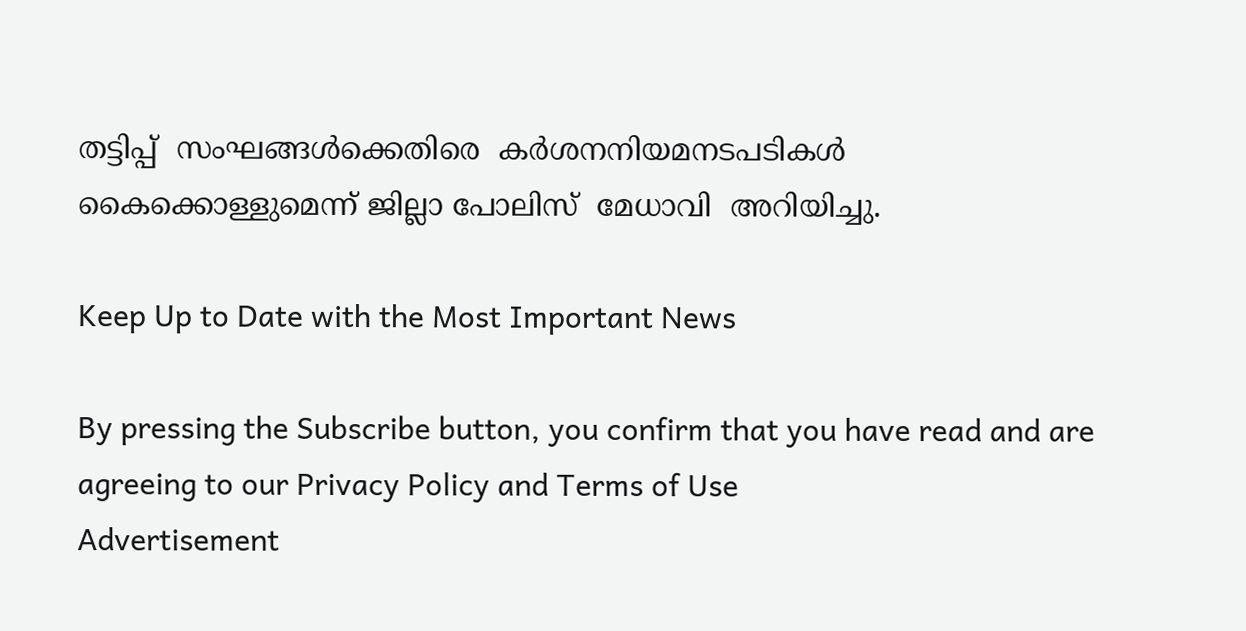തട്ടിപ്പ്  സംഘങ്ങള്‍ക്കെതിരെ  കര്‍ശനനിയമനടപടികള്‍  കൈക്കൊള്ളുമെന്ന് ജില്ലാ പോലിസ്‌  മേധാവി  അറിയിച്ചു.

Keep Up to Date with the Most Important News

By pressing the Subscribe button, you confirm that you have read and are agreeing to our Privacy Policy and Terms of Use
Advertisement